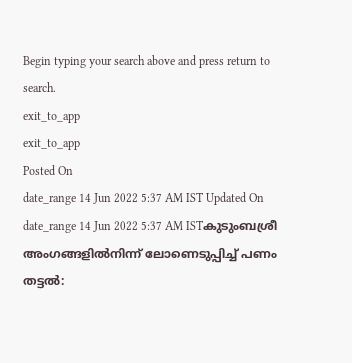Begin typing your search above and press return to search.
exit_to_app
exit_to_app
Posted On
date_range 14 Jun 2022 5:37 AM IST Updated On
date_range 14 Jun 2022 5:37 AM ISTകുടുംബശ്രീ അംഗങ്ങളിൽനിന്ന് ലോണെടുപ്പിച്ച് പണം തട്ടൽ: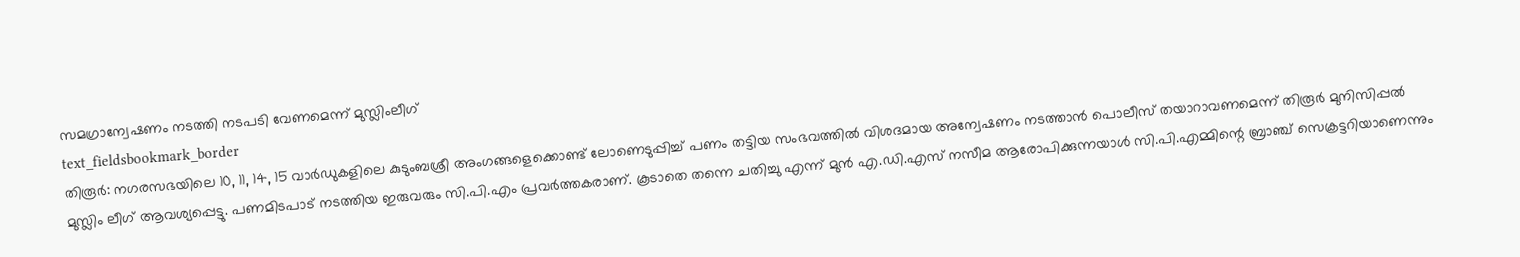സമഗ്രാന്വേഷണം നടത്തി നടപടി വേണമെന്ന് മുസ്ലിംലീഗ്
text_fieldsbookmark_border
തിരൂർ: നഗരസഭയിലെ 10, 11, 14, 15 വാർഡുകളിലെ കുടുംബശ്രീ അംഗങ്ങളെക്കൊണ്ട് ലോണെടുപ്പിച്ച് പണം തട്ടിയ സംഭവത്തിൽ വിശദമായ അന്വേഷണം നടത്താൻ പൊലീസ് തയാറാവണമെന്ന് തിരൂർ മുനിസിപ്പൽ മുസ്ലിം ലീഗ് ആവശ്യപ്പെട്ടു. പണമിടപാട് നടത്തിയ ഇരുവരും സി.പി.എം പ്രവർത്തകരാണ്. കൂടാതെ തന്നെ ചതിച്ചു എന്ന് മുൻ എ.ഡി.എസ് നസീമ ആരോപിക്കുന്നയാൾ സി.പി.എമ്മിന്റെ ബ്രാഞ്ച് സെക്രട്ടറിയാണെന്നും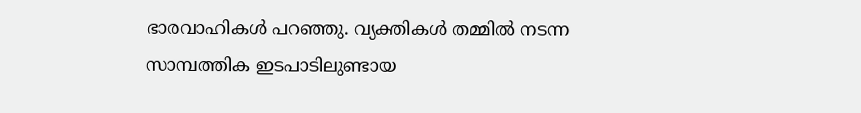ഭാരവാഹികൾ പറഞ്ഞു. വ്യക്തികൾ തമ്മിൽ നടന്ന സാമ്പത്തിക ഇടപാടിലുണ്ടായ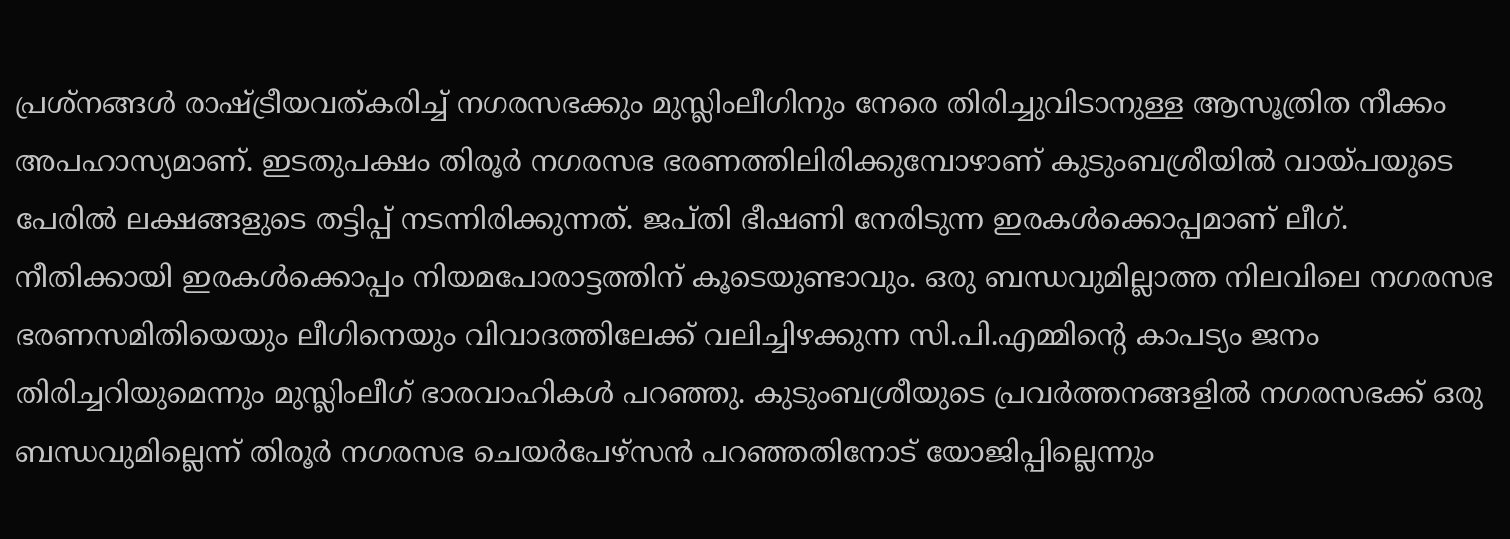പ്രശ്നങ്ങൾ രാഷ്ട്രീയവത്കരിച്ച് നഗരസഭക്കും മുസ്ലിംലീഗിനും നേരെ തിരിച്ചുവിടാനുള്ള ആസൂത്രിത നീക്കം അപഹാസ്യമാണ്. ഇടതുപക്ഷം തിരൂർ നഗരസഭ ഭരണത്തിലിരിക്കുമ്പോഴാണ് കുടുംബശ്രീയിൽ വായ്പയുടെ പേരിൽ ലക്ഷങ്ങളുടെ തട്ടിപ്പ് നടന്നിരിക്കുന്നത്. ജപ്തി ഭീഷണി നേരിടുന്ന ഇരകൾക്കൊപ്പമാണ് ലീഗ്. നീതിക്കായി ഇരകൾക്കൊപ്പം നിയമപോരാട്ടത്തിന് കൂടെയുണ്ടാവും. ഒരു ബന്ധവുമില്ലാത്ത നിലവിലെ നഗരസഭ ഭരണസമിതിയെയും ലീഗിനെയും വിവാദത്തിലേക്ക് വലിച്ചിഴക്കുന്ന സി.പി.എമ്മിന്റെ കാപട്യം ജനം തിരിച്ചറിയുമെന്നും മുസ്ലിംലീഗ് ഭാരവാഹികൾ പറഞ്ഞു. കുടുംബശ്രീയുടെ പ്രവർത്തനങ്ങളിൽ നഗരസഭക്ക് ഒരു ബന്ധവുമില്ലെന്ന് തിരൂർ നഗരസഭ ചെയർപേഴ്സൻ പറഞ്ഞതിനോട് യോജിപ്പില്ലെന്നും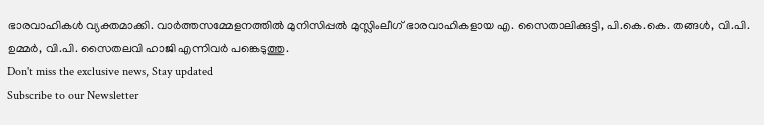ഭാരവാഹികൾ വ്യക്തമാക്കി. വാർത്തസമ്മേളനത്തിൽ മുനിസിപ്പൽ മുസ്ലിംലീഗ് ഭാരവാഹികളായ എ. സൈതാലിക്കുട്ടി, പി.കെ.കെ. തങ്ങൾ, വി.പി. ഉമ്മർ, വി.പി. സൈതലവി ഹാജി എന്നിവർ പങ്കെടുത്തു.
Don't miss the exclusive news, Stay updated
Subscribe to our Newsletter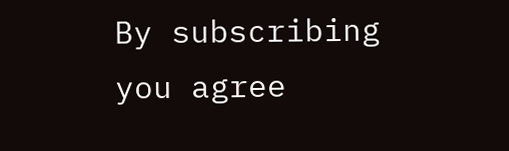By subscribing you agree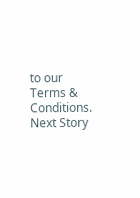to our Terms & Conditions.
Next Story